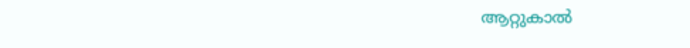ആറ്റുകാൽ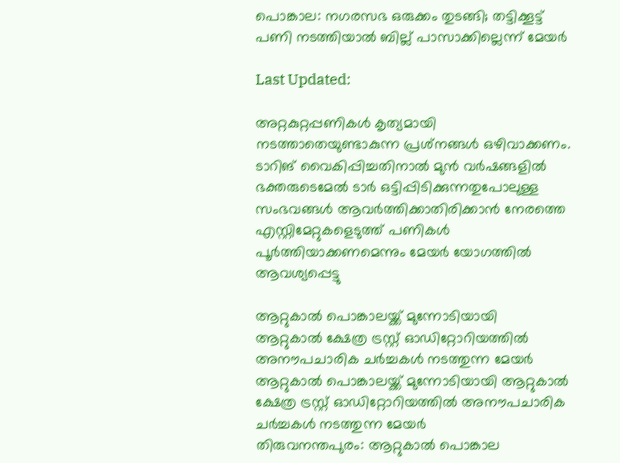പൊങ്കാല: നഗരസഭ ഒരുക്കം തുടങ്ങി; തട്ടിക്കൂട്ട് പണി നടത്തിയാൽ ബില്ല് പാസാക്കില്ലെന്ന് മേയർ

Last Updated:

അറ്റകുറ്റപ്പണികൾ കൃത്യമായി നടത്താതെയുണ്ടാകുന്ന പ്രശ്‌നങ്ങൾ ഒഴിവാക്കണം. ടാറിങ് വൈകിപ്പിച്ചതിനാൽ മുൻ വർഷങ്ങളിൽ ഭക്തരുടെമേൽ ടാർ ഒട്ടിപ്പിടിക്കുന്നതുപോലുള്ള സംഭവങ്ങൾ ആവർത്തിക്കാതിരിക്കാൻ നേരത്തെ എസ്റ്റിമേറ്റുകളെടുത്ത് പണികൾ പൂർത്തിയാക്കണമെന്നും മേയർ യോഗത്തിൽ ആവശ്യപ്പെട്ടു

ആറ്റുകാൽ പൊങ്കാലയ്ക്ക് മുന്നോടിയായി  ആറ്റുകാൽ ക്ഷേത്ര ട്രസ്റ്റ് ഓഡിറ്റോറിയത്തിൽ അനൗപചാരിക ചർച്ചകൾ നടത്തുന്ന മേയർ
ആറ്റുകാൽ പൊങ്കാലയ്ക്ക് മുന്നോടിയായി ആറ്റുകാൽ ക്ഷേത്ര ട്രസ്റ്റ് ഓഡിറ്റോറിയത്തിൽ അനൗപചാരിക ചർച്ചകൾ നടത്തുന്ന മേയർ
തിരുവനന്തപുരം‌: ആറ്റുകാൽ പൊങ്കാല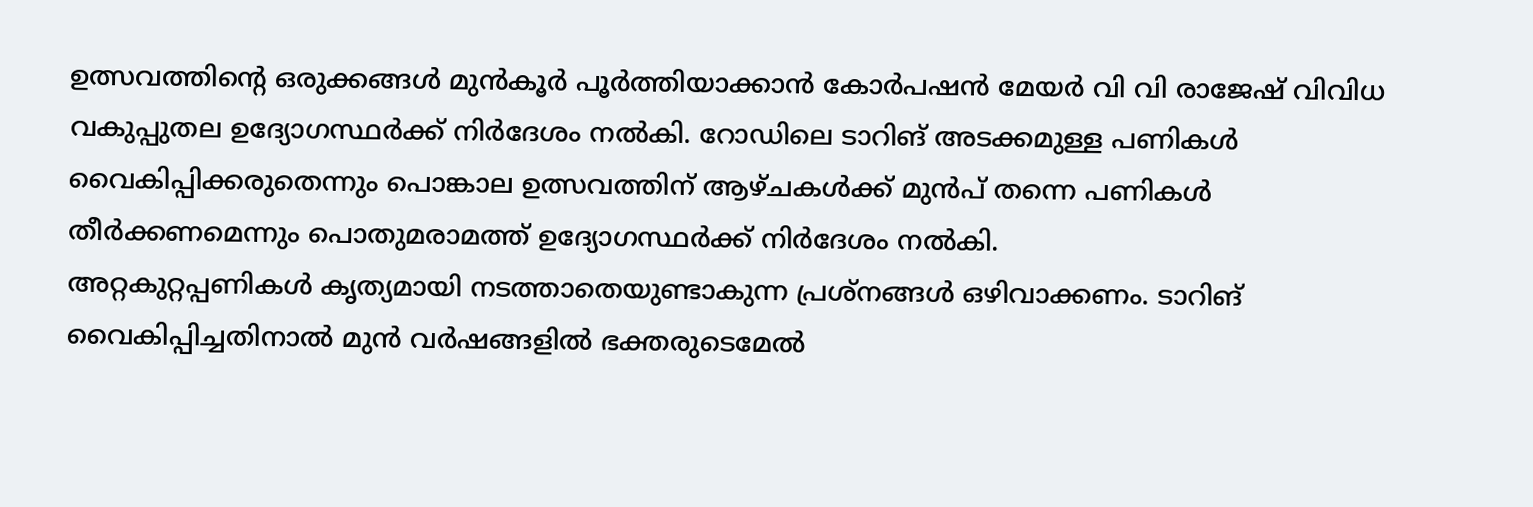ഉത്സവത്തിന്റെ ഒരുക്കങ്ങൾ മുൻകൂർ പൂർത്തിയാക്കാൻ കോർപഷൻ മേയർ വി വി രാജേഷ് വിവിധ വകുപ്പുതല ഉദ്യോഗസ്ഥർക്ക് നിർദേശം നൽകി. റോഡിലെ ടാറിങ് അടക്കമുള്ള പണികൾ വൈകിപ്പിക്കരുതെന്നും പൊങ്കാല ഉത്സവത്തിന് ആഴ്ചകൾക്ക് മുൻപ് തന്നെ പണികൾ തീർക്കണമെന്നും പൊതുമരാമത്ത് ഉദ്യോഗസ്ഥർക്ക് നിർദേശം നൽകി.
അറ്റകുറ്റപ്പണികൾ കൃത്യമായി നടത്താതെയുണ്ടാകുന്ന പ്രശ്‌നങ്ങൾ ഒഴിവാക്കണം. ടാറിങ് വൈകിപ്പിച്ചതിനാൽ മുൻ വർഷങ്ങളിൽ ഭക്തരുടെമേൽ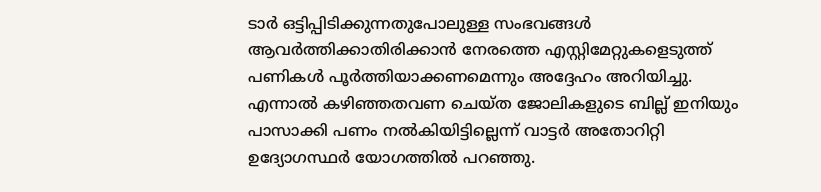ടാർ ഒട്ടിപ്പിടിക്കുന്നതുപോലുള്ള സംഭവങ്ങൾ ആവർത്തിക്കാതിരിക്കാൻ നേരത്തെ എസ്റ്റിമേറ്റുകളെടുത്ത് പണികൾ പൂർത്തിയാക്കണമെന്നും അദ്ദേഹം അറിയിച്ചു.
എന്നാൽ കഴിഞ്ഞതവണ ചെയ്ത ജോലികളുടെ ബില്ല് ഇനിയും പാസാക്കി പണം നൽകിയിട്ടില്ലെന്ന് വാട്ടർ അതോറിറ്റി ഉദ്യോഗസ്ഥർ യോഗത്തിൽ പറഞ്ഞു.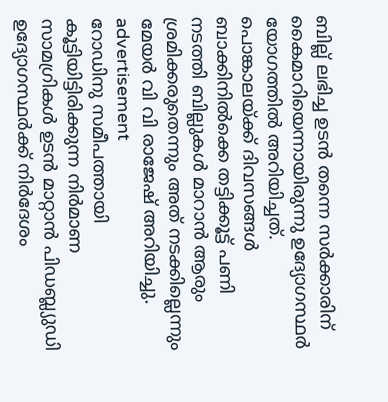ബില്ല് ലഭിച്ച ഉടൻ തന്നെ സർക്കാരിന് കൈമാറിയെന്നായിരുന്നു ഉദ്യോഗസ്ഥർ യോഗത്തിൽ അറിയിച്ചത്‌. പൊങ്കാലയ്ക്ക് ദിവസങ്ങൾ ബാക്കിനിൽക്കെ തട്ടിക്കൂട്ട് പണി നടത്തി ബില്ലുകൾ മാറാൻ ആരും ശ്രമിക്കരുതെന്നും അത് നടക്കില്ലെന്നും മേയർ വി വി രാജേഷ് അറിയിച്ചു.
advertisement
റോഡിനു സമീപത്തായി കൂട്ടിയിട്ടിരിക്കുന്ന നിർമാണ സാമഗ്രികൾ ഉടൻ മാറ്റാൻ പിഡബ്ല്യുഡി ഉദ്യോഗസ്ഥർക്ക് നിർദേശം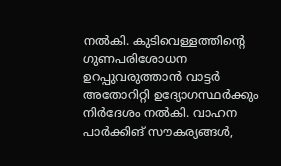നൽകി. കുടിവെള്ളത്തിന്റെ ഗുണപരിശോധന ഉറപ്പുവരുത്താൻ വാട്ടർ അതോറിറ്റി ഉദ്യോഗസ്ഥർക്കും നിർദേശം നൽകി. വാഹന പാർക്കിങ് സൗകര്യങ്ങൾ,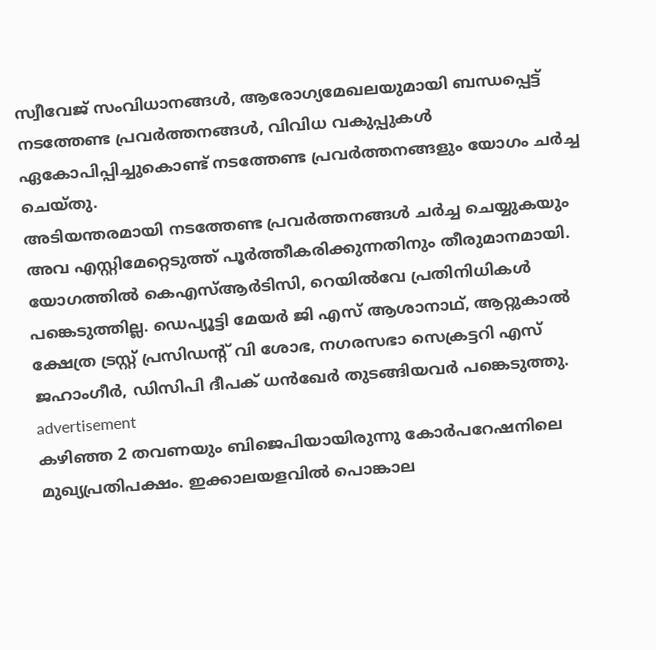സ്വീവേജ് സംവിധാനങ്ങൾ, ആരോഗ്യമേഖലയുമായി ബന്ധപ്പെട്ട് നടത്തേണ്ട പ്രവർത്തനങ്ങൾ, വിവിധ വകുപ്പുകൾ ഏകോപിപ്പിച്ചുകൊണ്ട് നടത്തേണ്ട പ്രവർത്തനങ്ങളും യോഗം ചർച്ച ചെയ്തു.
അടിയന്തരമായി നടത്തേണ്ട പ്രവർത്തനങ്ങൾ ചർച്ച ചെയ്യുകയും അവ എസ്റ്റിമേറ്റെടുത്ത് പൂർത്തീകരിക്കുന്നതിനും തീരുമാനമായി. യോഗത്തിൽ കെഎസ്ആർടിസി, റെയിൽവേ പ്രതിനിധികൾ പങ്കെടുത്തില്ല. ഡെപ്യൂട്ടി മേയർ ജി എസ് ആശാനാഥ്, ആറ്റുകാൽ ക്ഷേത്ര ട്രസ്റ്റ് പ്രസിഡന്റ് വി ശോഭ, നഗരസഭാ സെക്രട്ടറി എസ് ജഹാംഗീർ, ഡിസിപി ദീപക് ധൻഖേർ തുടങ്ങിയവർ പങ്കെടുത്തു.
advertisement
കഴിഞ്ഞ 2 തവണയും ബിജെപിയായിരുന്നു കോർപറേഷനിലെ മുഖ്യപ്രതിപക്ഷം. ഇക്കാലയളവിൽ പൊങ്കാല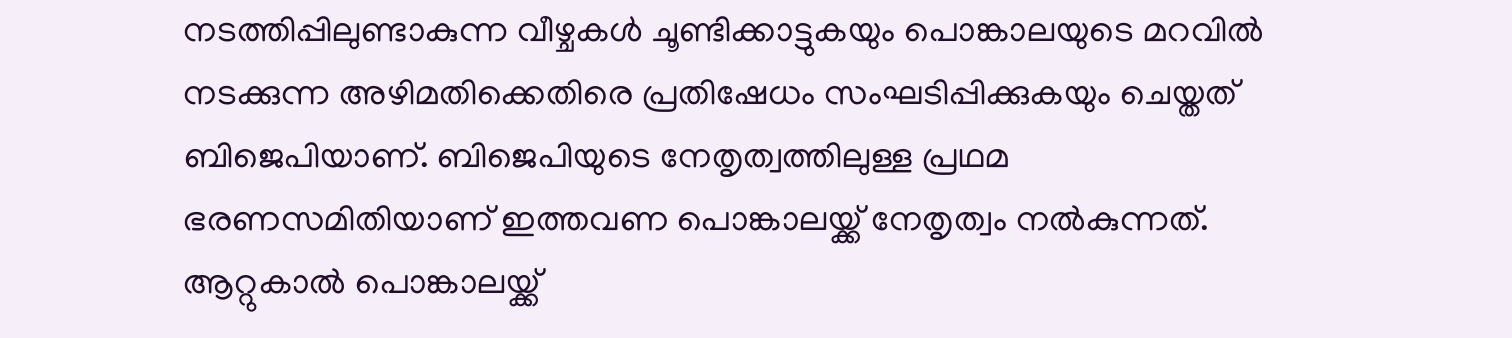നടത്തിപ്പിലുണ്ടാകുന്ന വീഴ്ചകൾ ചൂണ്ടിക്കാട്ടുകയും പൊങ്കാലയുടെ മറവിൽ‌ നടക്കുന്ന അഴിമതിക്കെതിരെ പ്രതിഷേധം സംഘടിപ്പിക്കുകയും ചെയ്തത് ബിജെപിയാണ്. ബിജെപിയുടെ നേതൃത്വത്തിലുള്ള പ്രഥമ ഭരണസമിതിയാണ് ഇത്തവണ പൊങ്കാലയ്ക്ക് നേതൃത്വം നൽ‌കുന്നത്. ആറ്റുകാൽ പൊങ്കാലയ്ക്ക്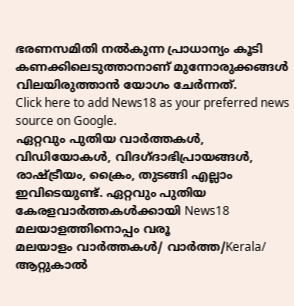ഭരണസമിതി നല്‍കുന്ന പ്രാധാന്യം കൂടി കണക്കിലെടുത്താനാണ് മുന്നോരുക്കങ്ങൾ വിലയിരുത്താൻ യോഗം ചേർന്നത്.
Click here to add News18 as your preferred news source on Google.
ഏറ്റവും പുതിയ വാർത്തകൾ, വിഡിയോകൾ, വിദഗ്ദാഭിപ്രായങ്ങൾ, രാഷ്ട്രീയം, ക്രൈം, തുടങ്ങി എല്ലാം ഇവിടെയുണ്ട്. ഏറ്റവും പുതിയ കേരളവാർത്തകൾക്കായി News18 മലയാളത്തിനൊപ്പം വരൂ
മലയാളം വാർത്തകൾ/ വാർത്ത/Kerala/
ആറ്റുകാൽ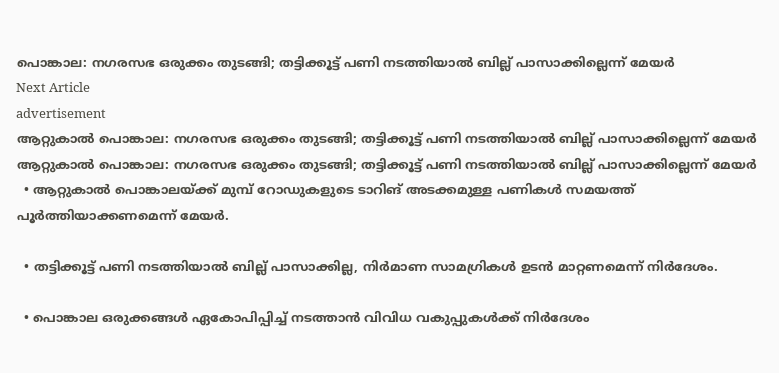പൊങ്കാല: നഗരസഭ ഒരുക്കം തുടങ്ങി; തട്ടിക്കൂട്ട് പണി നടത്തിയാൽ ബില്ല് പാസാക്കില്ലെന്ന് മേയർ
Next Article
advertisement
ആറ്റുകാൽ പൊങ്കാല: നഗരസഭ ഒരുക്കം തുടങ്ങി; തട്ടിക്കൂട്ട് പണി നടത്തിയാൽ ബില്ല് പാസാക്കില്ലെന്ന് മേയർ
ആറ്റുകാൽ പൊങ്കാല: നഗരസഭ ഒരുക്കം തുടങ്ങി; തട്ടിക്കൂട്ട് പണി നടത്തിയാൽ ബില്ല് പാസാക്കില്ലെന്ന് മേയർ
  • ആറ്റുകാൽ പൊങ്കാലയ്ക്ക് മുമ്പ് റോഡുകളുടെ ടാറിങ് അടക്കമുള്ള പണികൾ സമയത്ത് പൂർത്തിയാക്കണമെന്ന് മേയർ.

  • തട്ടിക്കൂട്ട് പണി നടത്തിയാൽ ബില്ല് പാസാക്കില്ല, നിർമാണ സാമഗ്രികൾ ഉടൻ മാറ്റണമെന്ന് നിർദേശം.

  • പൊങ്കാല ഒരുക്കങ്ങൾ ഏകോപിപ്പിച്ച് നടത്താൻ വിവിധ വകുപ്പുകൾക്ക് നിർദേശം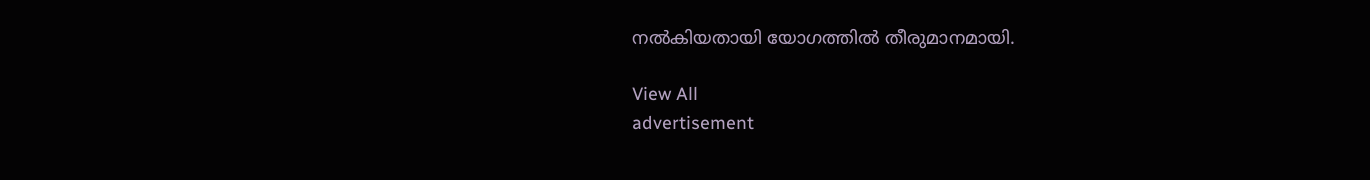നൽകിയതായി യോഗത്തിൽ തീരുമാനമായി.

View All
advertisement